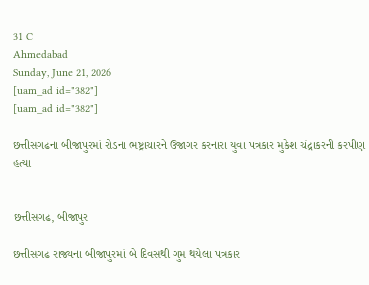31 C
Ahmedabad
Sunday, June 21, 2026
[uam_ad id="382"]
[uam_ad id="382"]

છત્તીસગઢના બીજાપુરમાં રોડના ભષ્ટ્રાચારને ઉજાગર કરનારા યુવા પત્રકાર મુકેશ ચંદ્રાકરની કરપીણ હત્યા


છત્તીસગઢ, બીજાપુર

છત્તીસગઢ રાજ્યના બીજાપુરમાં બે દિવસથી ગુમ થયેલા પત્રકાર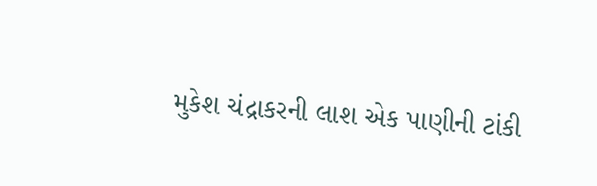મુકેશ ચંદ્રાકરની લાશ એક પાણીની ટાંકી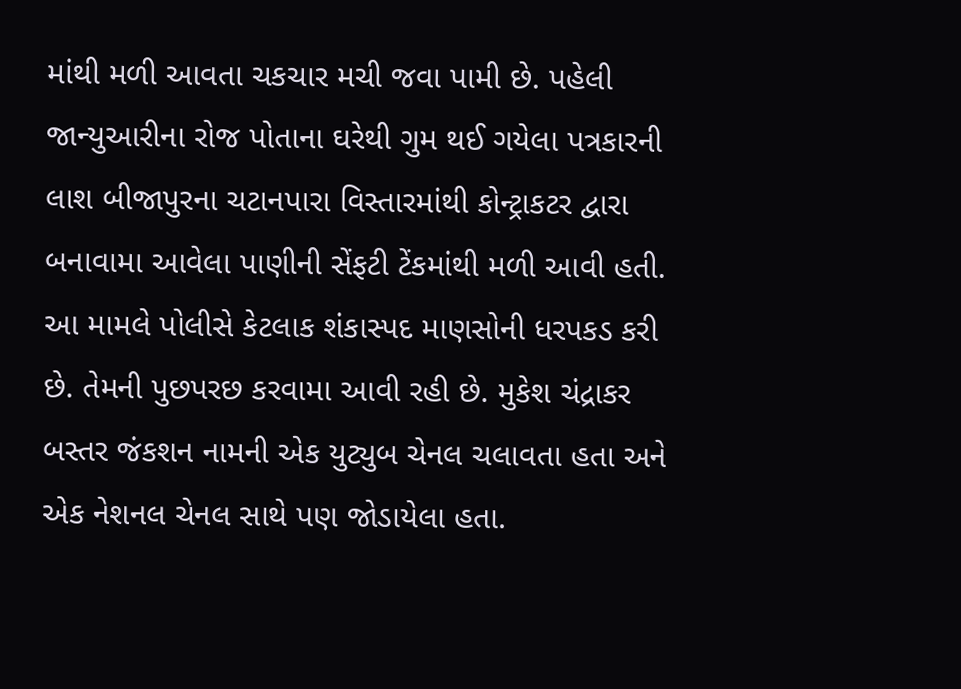માંથી મળી આવતા ચકચાર મચી જવા પામી છે. પહેલી જાન્યુઆરીના રોજ પોતાના ઘરેથી ગુમ થઈ ગયેલા પત્રકારની લાશ બીજાપુરના ચટાનપારા વિસ્તારમાંથી કોન્ટ્રાકટર દ્વારા બનાવામા આવેલા પાણીની સેંફટી ટેંકમાંથી મળી આવી હતી. આ મામલે પોલીસે કેટલાક શંકાસ્પદ માણસોની ધરપકડ કરી છે. તેમની પુછપરછ કરવામા આવી રહી છે. મુકેશ ચંદ્રાકર બસ્તર જંકશન નામની એક યુટ્યુબ ચેનલ ચલાવતા હતા અને એક નેશનલ ચેનલ સાથે પણ જોડાયેલા હતા.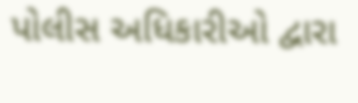પોલીસ અધિકારીઓ દ્વારા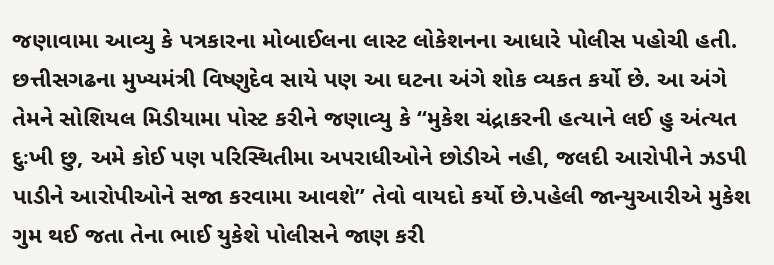જણાવામા આવ્યુ કે પત્રકારના મોબાઈલના લાસ્ટ લોકેશનના આધારે પોલીસ પહોચી હતી. છત્તીસગઢના મુખ્યમંત્રી વિષ્ણુદેવ સાયે પણ આ ઘટના અંગે શોક વ્યકત કર્યો છે. આ અંગે તેમને સોશિયલ મિડીયામા પોસ્ટ કરીને જણાવ્યુ કે “મુકેશ ચંદ્રાકરની હત્યાને લઈ હુ અંત્યત દુઃખી છુ, અમે કોઈ પણ પરિસ્થિતીમા અપરાધીઓને છોડીએ નહી, જલદી આરોપીને ઝડપી પાડીને આરોપીઓને સજા કરવામા આવશે” તેવો વાયદો કર્યો છે.પહેલી જાન્યુઆરીએ મુકેશ ગુમ થઈ જતા તેના ભાઈ યુકેશે પોલીસને જાણ કરી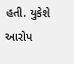હતી. યુકેશે આરોપ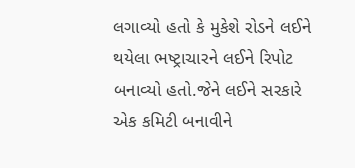લગાવ્યો હતો કે મુકેશે રોડને લઈને થયેલા ભષ્ટ્રાચારને લઈને રિપોટ બનાવ્યો હતો.જેને લઈને સરકારે એક કમિટી બનાવીને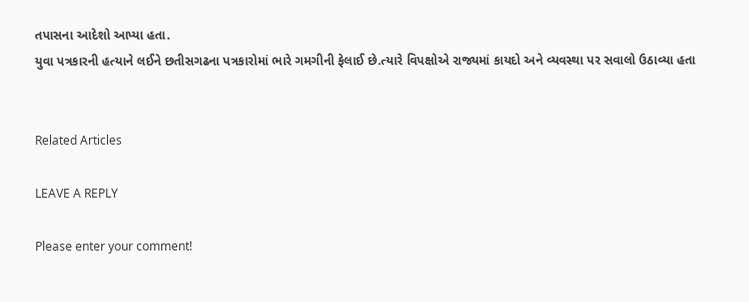તપાસના આદેશો આપ્યા હતા.
યુવા પત્રકારની હત્યાને લઈને છતીસગઢના પત્રકારોમાં ભારે ગમગીની ફેલાઈ છે.ત્યારે વિપક્ષોએ રાજ્યમાં કાયદો અને વ્યવસ્થા પર સવાલો ઉઠાવ્યા હતા


Related Articles

LEAVE A REPLY

Please enter your comment!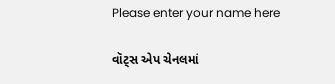Please enter your name here

વૉટ્સ એપ ચેનલમાં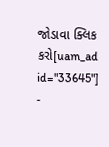જોડાવા ક્લિક કરો[uam_ad id="33645"]
-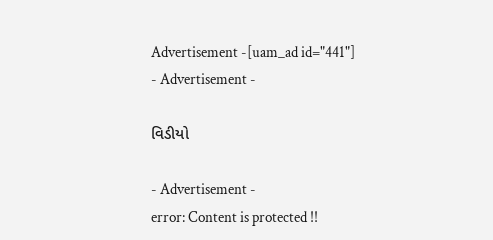Advertisement -[uam_ad id="441"]
- Advertisement -

વિડીયો

- Advertisement -
error: Content is protected !!